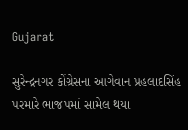Gujarat

સુરેન્દ્રનગર કોંગ્રેસના આગેવાન પ્રહલાદસિંહ પરમારે ભાજપમાં સામેલ થયા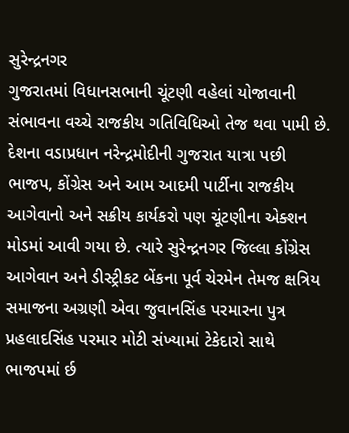સુરેન્દ્રનગર
ગુજરાતમાં વિધાનસભાની ચૂંટણી વહેલાં યોજાવાની સંભાવના વચ્ચે રાજકીય ગતિવિધિઓ તેજ થવા પામી છે. દેશના વડાપ્રધાન નરેન્દ્રમોદીની ગુજરાત યાત્રા પછી ભાજપ, કોંગ્રેસ અને આમ આદમી પાર્ટીના રાજકીય આગેવાનો અને સક્રીય કાર્યકરો પણ ચૂંટણીના એક્શન મોડમાં આવી ગયા છે. ત્યારે સુરેન્દ્રનગર જિલ્લા કોંગ્રેસ આગેવાન અને ડીસ્ટ્રીકટ બેંકના પૂર્વ ચેરમેન તેમજ ક્ષત્રિય સમાજના અગ્રણી એવા જુવાનસિંહ પરમારના પુત્ર પ્રહલાદસિંહ પરમાર મોટી સંખ્યામાં ટેકેદારો સાથે ભાજપમાં ર્છ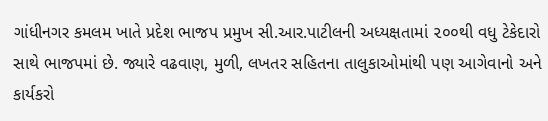ગાંધીનગર કમલમ ખાતે પ્રદેશ ભાજપ પ્રમુખ સી.આર.પાટીલની અધ્યક્ષતામાં ૨૦૦થી વધુ ટેકેદારો સાથે ભાજપમાં છે. જ્યારે વઢવાણ, મુળી, લખતર સહિતના તાલુકાઓમાંથી પણ આગેવાનો અને કાર્યકરો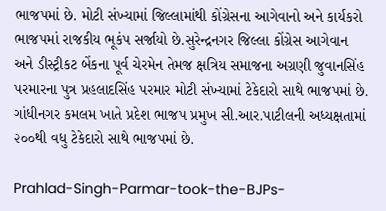ભાજપમાં છે. મોટી સંખ્યામાં જિલ્લામાંથી કોંગ્રેસના આગેવાનો અને કાર્યકરો ભાજપમાં રાજકીય ભૂકંપ સર્જાયો છે.સુરેન્દ્રનગર જિલ્લા કોંગ્રેસ આગેવાન અને ડીસ્ટ્રીકટ બેંકના પૂર્વ ચેરમેન તેમજ ક્ષત્રિય સમાજના અગ્રણી જુવાનસિંહ પરમારના પુત્ર પ્રહલાદસિંહ પરમાર મોટી સંખ્યામાં ટેકેદારો સાથે ભાજપમાં છે. ગાંધીનગર કમલમ ખાતે પ્રદેશ ભાજપ પ્રમુખ સી.આર.પાટીલની અધ્યક્ષતામાં ૨૦૦થી વધુ ટેકેદારો સાથે ભાજપમાં છે.

Prahlad-Singh-Parmar-took-the-BJPs-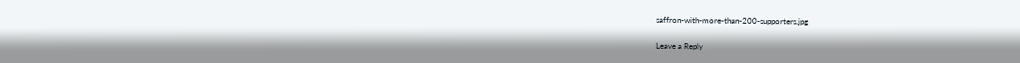saffron-with-more-than-200-supporters.jpg

Leave a Reply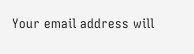Your email address will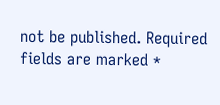not be published. Required fields are marked *